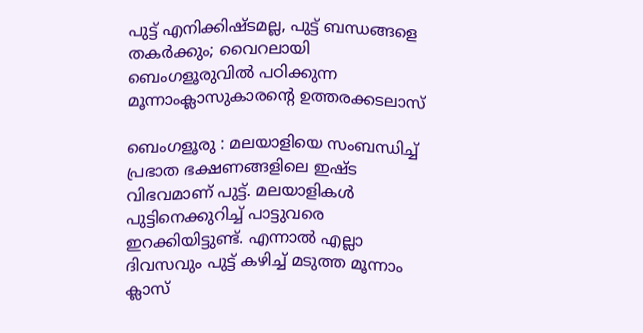പുട്ട് എനിക്കിഷ്ടമല്ല, പുട്ട് ബന്ധങ്ങളെ തകര്‍ക്കും; വൈറലായി ബെംഗളൂരുവില്‍ പഠിക്കുന്ന മൂന്നാംക്ലാസുകാരന്റെ ഉത്തരക്കടലാസ്

ബെംഗളൂരു : മലയാളിയെ സംബന്ധിച്ച് പ്രഭാത ഭക്ഷണങ്ങളിലെ ഇഷ്ട വിഭവമാണ് പുട്ട്. മലയാളികള്‍ പുട്ടിനെക്കുറിച്ച് പാട്ടുവരെ ഇറക്കിയിട്ടുണ്ട്. എന്നാൽ എല്ലാ ദിവസവും പുട്ട് കഴിച്ച് മടുത്ത മൂന്നാം ക്ലാസ്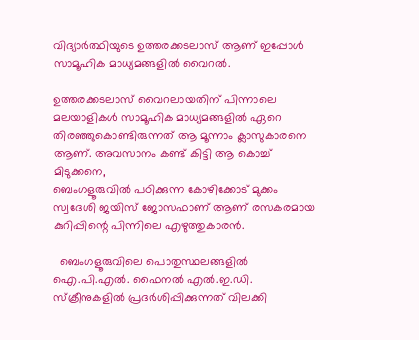വിദ്യാർത്ഥിയുടെ ഉത്തരക്കടലാസ് ആണ് ഇപ്പോൾ സാമൂഹിക മാധ്യമങ്ങളിൽ വൈറൽ.

ഉത്തരക്കടലാസ് വൈറലായതിന് പിന്നാലെ മലയാളികൾ സാമൂഹിക മാധ്യമങ്ങളിൽ ഏറെ തിരഞ്ഞുകൊണ്ടിരുന്നത് ആ മൂന്നാം ക്ലാസുകാരനെ ആണ്. അവസാനം കണ്ട് കിട്ടി ആ കൊച്ച് മിടുക്കനെ,
ബെംഗളൂരുവില്‍ പഠിക്കുന്ന കോഴിക്കോട് മുക്കം സ്വദേശി ജയിസ് ജോസഫാണ് ആണ് രസകരമായ കുറിപ്പിന്റെ പിന്നിലെ എഴുത്തുകാരൻ.

  ബെംഗളൂരുവിലെ പൊതുസ്ഥലങ്ങളിൽ ഐ.പി.എൽ. ഫൈനൽ എൽ.ഇ.ഡി. സ്‌ക്രീനുകളിൽ പ്രദർശിപ്പിക്കുന്നത് വിലക്കി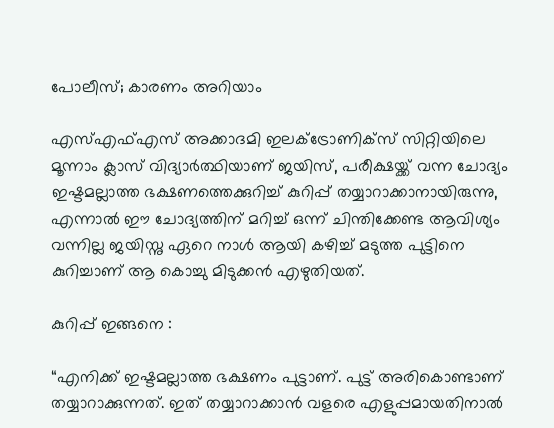പോലീസ്; കാരണം അറിയാം

എസ്എഫ്എസ് അക്കാദമി ഇലക്ട്രോണിക്‌സ് സിറ്റിയിലെ മൂന്നാം ക്ലാസ് വിദ്യാർത്ഥിയാണ് ജയിസ്, പരീക്ഷയ്ക്ക് വന്ന ചോദ്യം ഇഷ്ടമല്ലാത്ത ഭക്ഷണത്തെക്കുറിച്ച് കുറിപ്പ് തയ്യാറാക്കാനായിരുന്നു, എന്നാൽ ഈ ചോദ്യത്തിന് മറിച്ച് ഒന്ന് ചിന്തിക്കേണ്ട ആവിശ്യം വന്നില്ല ജയിസ്നു ഏറെ നാൾ ആയി കഴിച്ച് മടുത്ത പുട്ടിനെ കുറിച്ചാണ് ആ കൊച്ചു മിടുക്കൻ എഴുതിയത്.

കുറിപ്പ് ഇങ്ങനെ :

“എനിക്ക് ഇഷ്ടമല്ലാത്ത ഭക്ഷണം പുട്ടാണ്. പുട്ട് അരികൊണ്ടാണ് തയ്യാറാക്കുന്നത്. ഇത് തയ്യാറാക്കാന്‍ വളരെ എളുപ്പമായതിനാല്‍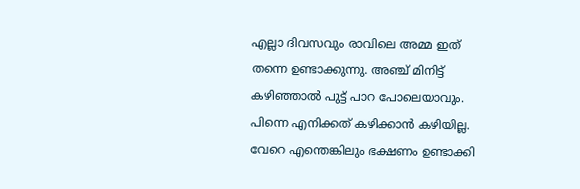എല്ലാ ദിവസവും രാവിലെ അമ്മ ഇത് തന്നെ ഉണ്ടാക്കുന്നു. അഞ്ച് മിനിട്ട് കഴിഞ്ഞാല്‍ പുട്ട് പാറ പോലെയാവും. പിന്നെ എനിക്കത് കഴിക്കാന്‍ കഴിയില്ല. വേറെ എന്തെങ്കിലും ഭക്ഷണം ഉണ്ടാക്കി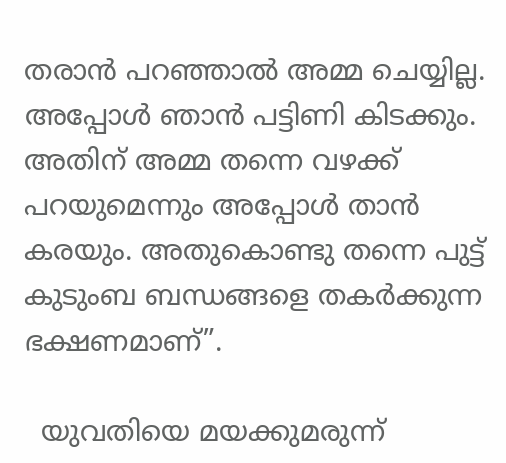തരാന്‍ പറഞ്ഞാല്‍ അമ്മ ചെയ്യില്ല. അപ്പോള്‍ ഞാന്‍ പട്ടിണി കിടക്കും. അതിന് അമ്മ തന്നെ വഴക്ക് പറയുമെന്നും അപ്പോള്‍ താന്‍ കരയും. അതുകൊണ്ടു തന്നെ പുട്ട് കുടുംബ ബന്ധങ്ങളെ തകര്‍ക്കുന്ന ഭക്ഷണമാണ്”.

  യുവതിയെ മയക്കുമരുന്ന്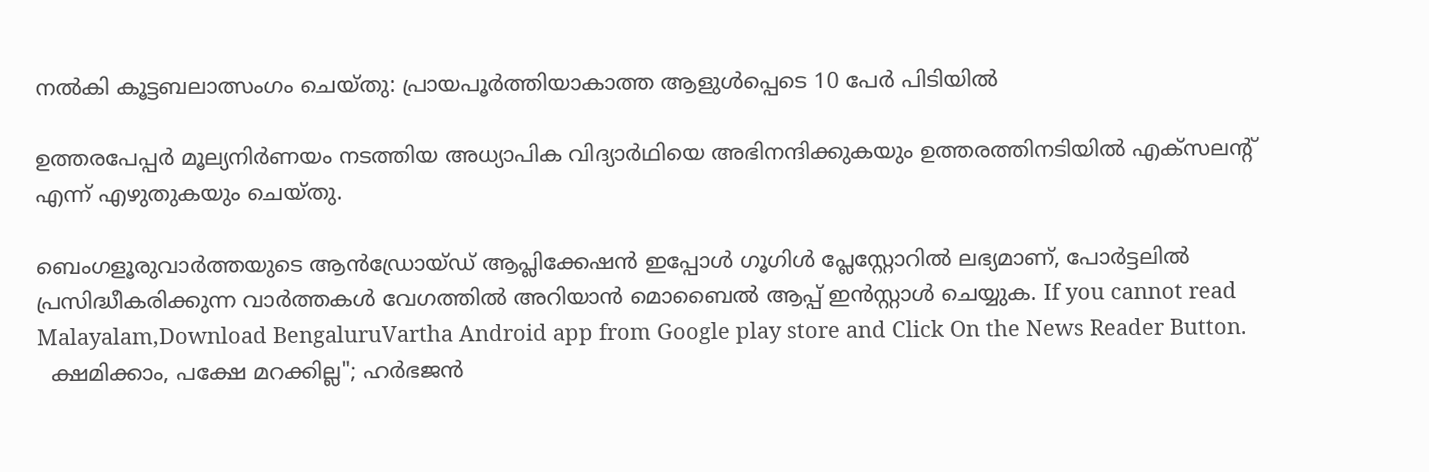നൽകി കൂട്ടബലാത്സംഗം ചെയ്തു: പ്രായപൂർത്തിയാകാത്ത ആളുൾപ്പെടെ 10 പേർ പിടിയിൽ

ഉത്തരപേപ്പര്‍ മൂല്യനിര്‍ണയം നടത്തിയ അധ്യാപിക വിദ്യാര്‍ഥിയെ അഭിനന്ദിക്കുകയും ഉത്തരത്തിനടിയിൽ എക്‌സലന്റ് എന്ന് എഴുതുകയും ചെയ്തു.

ബെംഗളൂരുവാർത്തയുടെ ആൻഡ്രോയ്ഡ് ആപ്ലിക്കേഷൻ ഇപ്പോൾ ഗൂഗിൾ പ്ലേസ്റ്റോറിൽ ലഭ്യമാണ്, പോർട്ടലിൽ പ്രസിദ്ധീകരിക്കുന്ന വാർത്തകൾ വേഗത്തിൽ അറിയാൻ മൊബൈൽ ആപ്പ് ഇൻസ്റ്റാൾ ചെയ്യുക. If you cannot read Malayalam,Download BengaluruVartha Android app from Google play store and Click On the News Reader Button.
  ക്ഷമിക്കാം, പക്ഷേ മറക്കില്ല"; ഹർഭജൻ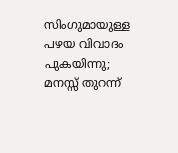സിംഗുമായുള്ള പഴയ വിവാദം പുകയിന്നു; മനസ്സ് തുറന്ന്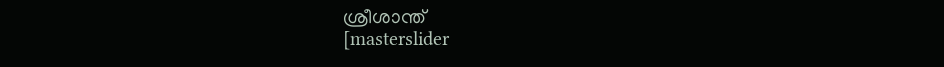ശ്രീശാന്ത്
[masterslider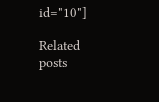id="10"]

Related posts